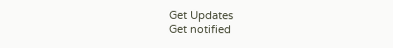Get Updates
Get notified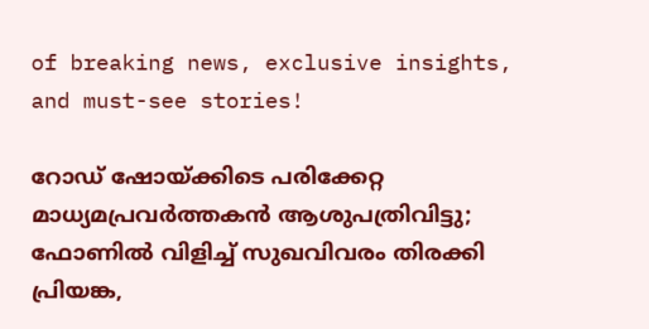of breaking news, exclusive insights, and must-see stories!

റോഡ് ഷോയ്ക്കിടെ പരിക്കേറ്റ മാധ്യമപ്രവര്‍ത്തകന്‍ ആശുപത്രിവിട്ടു; ഫോണില്‍ വിളിച്ച് സുഖവിവരം തിരക്കി പ്രിയങ്ക,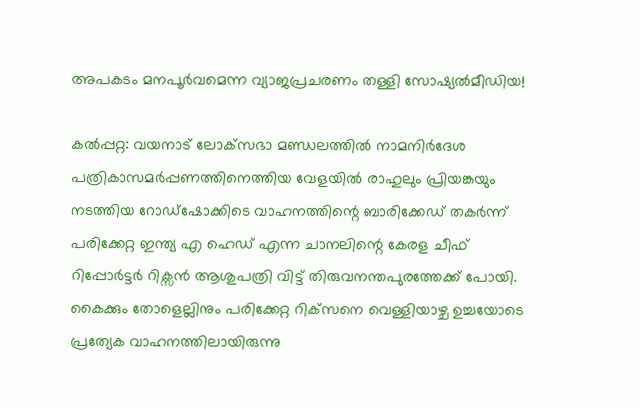അപകടം മനപൂര്‍വമെന്ന വ്യാജപ്രചരണം തള്ളി സോഷ്യല്‍മീഡിയ!

കല്‍പ്പറ്റ: വയനാട് ലോക്‌സഭാ മണ്ഡലത്തില്‍ നാമനിര്‍ദേശ പത്രികാസമര്‍പ്പണത്തിനെത്തിയ വേളയില്‍ രാഹുലും പ്രിയങ്കയും നടത്തിയ റോഡ്‌ഷോക്കിടെ വാഹനത്തിന്റെ ബാരിക്കേഡ് തകര്‍ന്ന് പരിക്കേറ്റ ഇന്ത്യ എ ഹെഡ് എന്ന ചാനലിന്റെ കേരള ചീഫ് റിപ്പോര്‍ട്ടര്‍ റിക്സന്‍ ആശുപത്രി വിട്ട് തിരുവനന്തപുരത്തേക്ക് പോയി. കൈക്കും തോളെല്ലിനും പരിക്കേറ്റ റിക്‌സനെ വെള്ളിയാഴ്ച ഉച്ചയോടെ പ്രത്യേക വാഹനത്തിലായിരുന്നു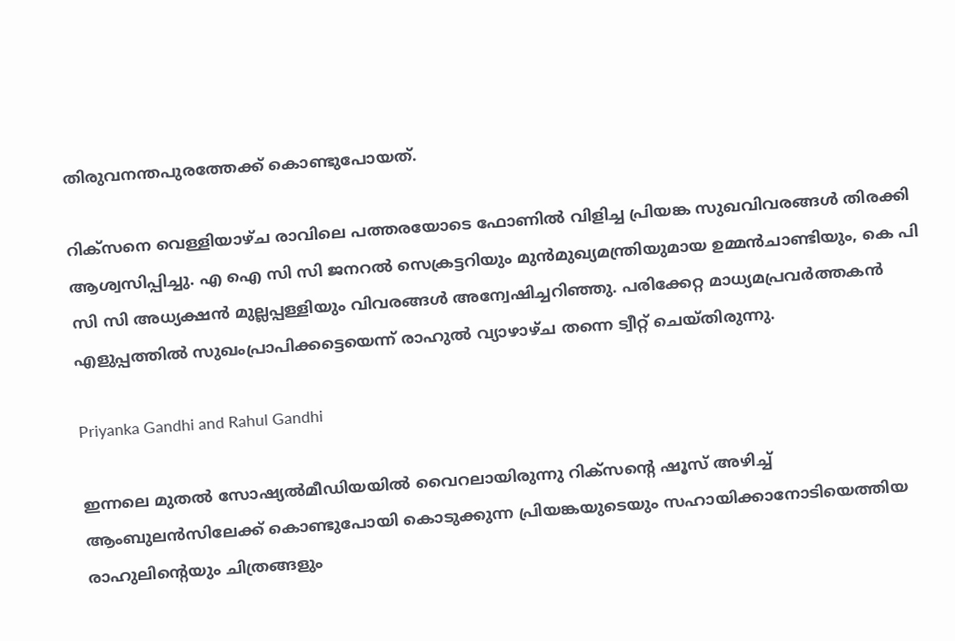തിരുവനന്തപുരത്തേക്ക് കൊണ്ടുപോയത്.

റിക്‌സനെ വെള്ളിയാഴ്ച രാവിലെ പത്തരയോടെ ഫോണില്‍ വിളിച്ച പ്രിയങ്ക സുഖവിവരങ്ങള്‍ തിരക്കി ആശ്വസിപ്പിച്ചു. എ ഐ സി സി ജനറല്‍ സെക്രട്ടറിയും മുന്‍മുഖ്യമന്ത്രിയുമായ ഉമ്മന്‍ചാണ്ടിയും, കെ പി സി സി അധ്യക്ഷന്‍ മുല്ലപ്പള്ളിയും വിവരങ്ങള്‍ അന്വേഷിച്ചറിഞ്ഞു. പരിക്കേറ്റ മാധ്യമപ്രവര്‍ത്തകന്‍ എളുപ്പത്തില്‍ സുഖംപ്രാപിക്കട്ടെയെന്ന് രാഹുല്‍ വ്യാഴാഴ്ച തന്നെ ട്വീറ്റ് ചെയ്തിരുന്നു.

Priyanka Gandhi and Rahul Gandhi

ഇന്നലെ മുതല്‍ സോഷ്യല്‍മീഡിയയില്‍ വൈറലായിരുന്നു റിക്‌സന്റെ ഷൂസ് അഴിച്ച് ആംബുലന്‍സിലേക്ക് കൊണ്ടുപോയി കൊടുക്കുന്ന പ്രിയങ്കയുടെയും സഹായിക്കാനോടിയെത്തിയ രാഹുലിന്റെയും ചിത്രങ്ങളും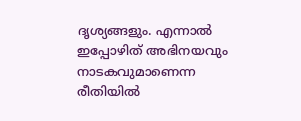ദൃശ്യങ്ങളും. എന്നാല്‍ ഇപ്പോഴിത് അഭിനയവും നാടകവുമാണെന്ന രീതിയില്‍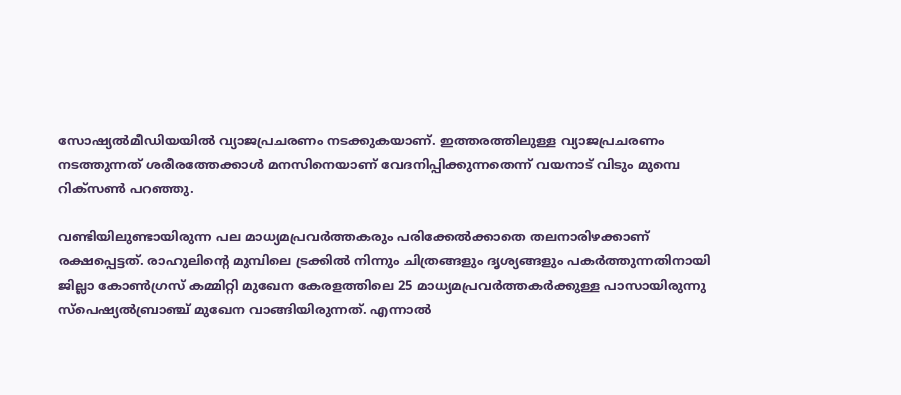സോഷ്യല്‍മീഡിയയില്‍ വ്യാജപ്രചരണം നടക്കുകയാണ്. ഇത്തരത്തിലുള്ള വ്യാജപ്രചരണം നടത്തുന്നത് ശരീരത്തേക്കാള്‍ മനസിനെയാണ് വേദനിപ്പിക്കുന്നതെന്ന് വയനാട് വിടും മുമ്പെ റിക്‌സണ്‍ പറഞ്ഞു.

വണ്ടിയിലുണ്ടായിരുന്ന പല മാധ്യമപ്രവര്‍ത്തകരും പരിക്കേല്‍ക്കാതെ തലനാരിഴക്കാണ് രക്ഷപ്പെട്ടത്. രാഹുലിന്റെ മുമ്പിലെ ട്രക്കില്‍ നിന്നും ചിത്രങ്ങളും ദൃശ്യങ്ങളും പകര്‍ത്തുന്നതിനായി ജില്ലാ കോണ്‍ഗ്രസ് കമ്മിറ്റി മുഖേന കേരളത്തിലെ 25 മാധ്യമപ്രവര്‍ത്തകര്‍ക്കുള്ള പാസായിരുന്നു സ്‌പെഷ്യല്‍ബ്രാഞ്ച് മുഖേന വാങ്ങിയിരുന്നത്. എന്നാല്‍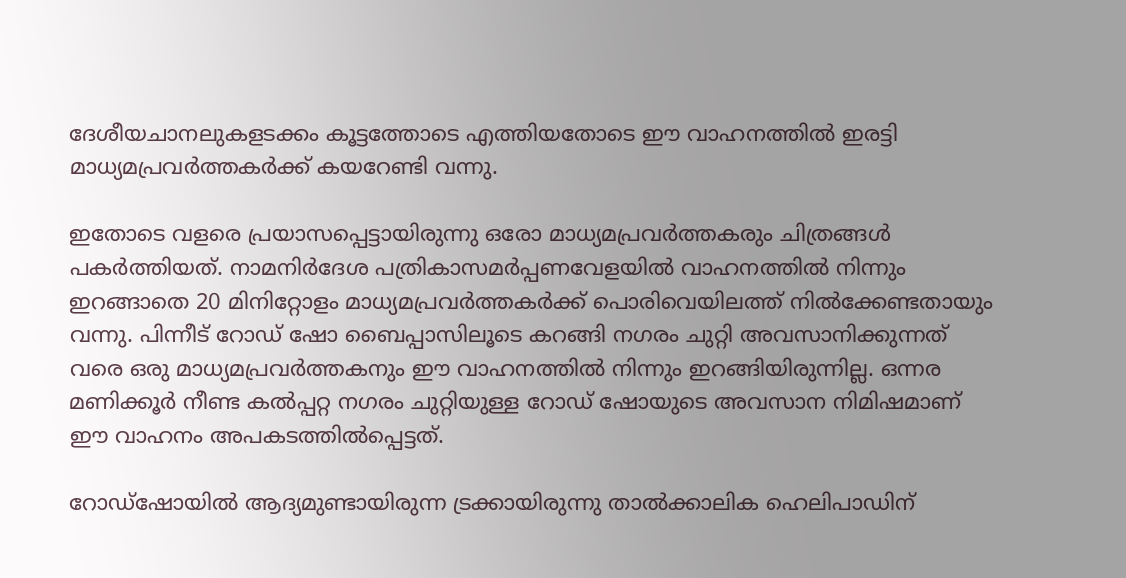ദേശീയചാനലുകളടക്കം കൂട്ടത്തോടെ എത്തിയതോടെ ഈ വാഹനത്തില്‍ ഇരട്ടി മാധ്യമപ്രവര്‍ത്തകര്‍ക്ക് കയറേണ്ടി വന്നു.

ഇതോടെ വളരെ പ്രയാസപ്പെട്ടായിരുന്നു ഒരോ മാധ്യമപ്രവര്‍ത്തകരും ചിത്രങ്ങള്‍ പകര്‍ത്തിയത്. നാമനിര്‍ദേശ പത്രികാസമര്‍പ്പണവേളയില്‍ വാഹനത്തില്‍ നിന്നും ഇറങ്ങാതെ 20 മിനിറ്റോളം മാധ്യമപ്രവര്‍ത്തകര്‍ക്ക് പൊരിവെയിലത്ത് നില്‍ക്കേണ്ടതായും വന്നു. പിന്നീട് റോഡ് ഷോ ബൈപ്പാസിലൂടെ കറങ്ങി നഗരം ചുറ്റി അവസാനിക്കുന്നത് വരെ ഒരു മാധ്യമപ്രവര്‍ത്തകനും ഈ വാഹനത്തില്‍ നിന്നും ഇറങ്ങിയിരുന്നില്ല. ഒന്നര മണിക്കൂര്‍ നീണ്ട കല്‍പ്പറ്റ നഗരം ചുറ്റിയുള്ള റോഡ് ഷോയുടെ അവസാന നിമിഷമാണ് ഈ വാഹനം അപകടത്തില്‍പ്പെട്ടത്.

റോഡ്‌ഷോയില്‍ ആദ്യമുണ്ടായിരുന്ന ട്രക്കായിരുന്നു താല്‍ക്കാലിക ഹെലിപാഡിന്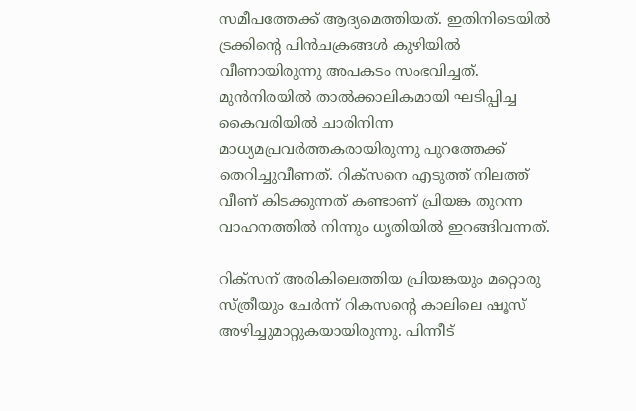സമീപത്തേക്ക് ആദ്യമെത്തിയത്. ഇതിനിടെയില്‍ ട്രക്കിന്റെ പിന്‍ചക്രങ്ങള്‍ കുഴിയില്‍ വീണായിരുന്നു അപകടം സംഭവിച്ചത്. മുന്‍നിരയില്‍ താല്‍ക്കാലികമായി ഘടിപ്പിച്ച കൈവരിയില്‍ ചാരിനിന്ന മാധ്യമപ്രവര്‍ത്തകരായിരുന്നു പുറത്തേക്ക് തെറിച്ചുവീണത്. റിക്‌സനെ എടുത്ത് നിലത്ത് വീണ് കിടക്കുന്നത് കണ്ടാണ് പ്രിയങ്ക തുറന്ന വാഹനത്തില്‍ നിന്നും ധൃതിയില്‍ ഇറങ്ങിവന്നത്.

റിക്‌സന് അരികിലെത്തിയ പ്രിയങ്കയും മറ്റൊരു സ്ത്രീയും ചേര്‍ന്ന് റികസന്റെ കാലിലെ ഷൂസ് അഴിച്ചുമാറ്റുകയായിരുന്നു. പിന്നീട്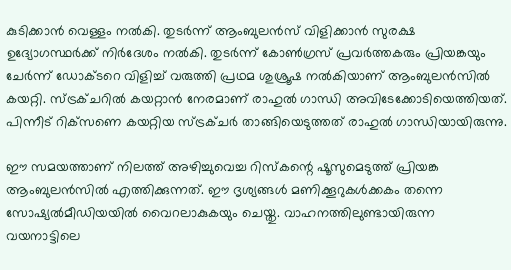കുടിക്കാന്‍ വെള്ളം നല്‍കി. തുടര്‍ന്ന് ആംബുലന്‍സ് വിളിക്കാന്‍ സുരക്ഷ ഉദ്യോഗസ്ഥര്‍ക്ക് നിര്‍ദേശം നല്‍കി. തുടര്‍ന്ന് കോണ്‍ഗ്രസ് പ്രവര്‍ത്തകരും പ്രിയങ്കയും ചേര്‍ന്ന് ഡോക്ടറെ വിളിച്ച് വരുത്തി പ്രഥമ ശുശ്രൂഷ നല്‍കിയാണ് ആംബുലന്‍സില്‍ കയറ്റി. സ്ട്രക്ചറില്‍ കയറ്റാന്‍ നേരമാണ് രാഹുല്‍ ഗാന്ധി അവിടേക്കോടിയെത്തിയത്. പിന്നീട് റിക്‌സണെ കയറ്റിയ സ്ട്രക്ചര്‍ താങ്ങിയെടുത്തത് രാഹുല്‍ ഗാന്ധിയായിരുന്നു.

ഈ സമയത്താണ് നിലത്ത് അഴിച്ചുവെച്ച റിസ്‌കന്റെ ഷൂസുമെടുത്ത് പ്രിയങ്ക ആംബുലന്‍സില്‍ എത്തിക്കുന്നത്. ഈ ദൃശ്യങ്ങള്‍ മണിക്കൂറുകള്‍ക്കകം തന്നെ സോഷ്യല്‍മീഡിയയില്‍ വൈറലാകുകയും ചെയ്തു. വാഹനത്തിലുണ്ടായിരുന്ന വയനാട്ടിലെ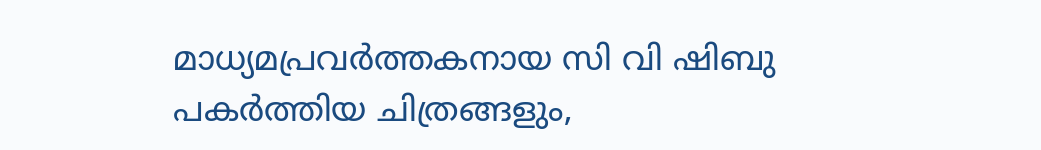മാധ്യമപ്രവര്‍ത്തകനായ സി വി ഷിബു പകര്‍ത്തിയ ചിത്രങ്ങളും,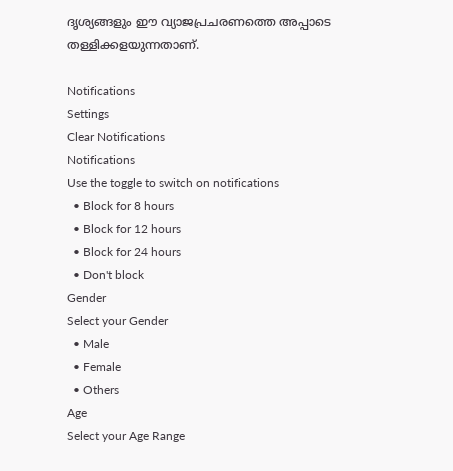ദൃശ്യങ്ങളും ഈ വ്യാജപ്രചരണത്തെ അപ്പാടെ തള്ളിക്കളയുന്നതാണ്.

Notifications
Settings
Clear Notifications
Notifications
Use the toggle to switch on notifications
  • Block for 8 hours
  • Block for 12 hours
  • Block for 24 hours
  • Don't block
Gender
Select your Gender
  • Male
  • Female
  • Others
Age
Select your Age Range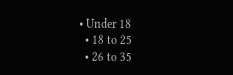• Under 18
  • 18 to 25
  • 26 to 35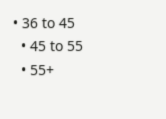• 36 to 45
  • 45 to 55
  • 55+